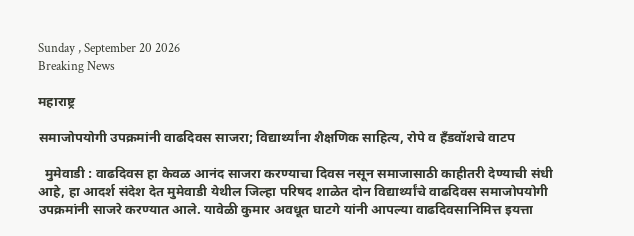Sunday , September 20 2026
Breaking News

महाराष्ट्र

समाजोपयोगी उपक्रमांनी वाढदिवस साजरा; विद्यार्थ्यांना शैक्षणिक साहित्य, रोपे व हँडवॉशचे वाटप

  मुमेवाडी : वाढदिवस हा केवळ आनंद साजरा करण्याचा दिवस नसून समाजासाठी काहीतरी देण्याची संधी आहे, हा आदर्श संदेश देत मुमेवाडी येथील जिल्हा परिषद शाळेत दोन विद्यार्थ्यांचे वाढदिवस समाजोपयोगी उपक्रमांनी साजरे करण्यात आले. यावेळी कुमार अवधूत घाटगे यांनी आपल्या वाढदिवसानिमित्त इयत्ता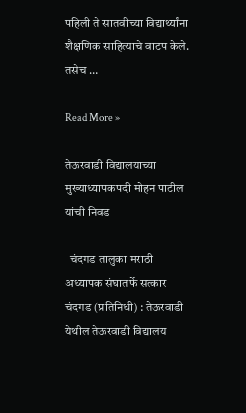पहिली ते सातवीच्या विद्यार्थ्यांना शैक्षणिक साहित्याचे वाटप केले. तसेच …

Read More »

तेऊरवाडी विद्यालयाच्या मुख्याध्यापकपदी मोहन पाटील यांची निवड

  चंदगड तालुका मराठी अध्यापक संघातर्फे सत्कार चंदगड (प्रतिनिधी) : तेऊरवाडी येथील तेऊरवाडी विद्यालय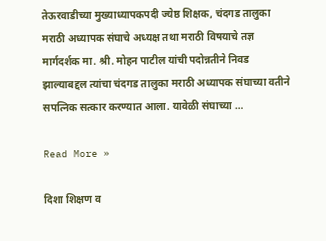तेऊरवाडीच्या मुख्याध्यापकपदी ज्येष्ठ शिक्षक, चंदगड तालुका मराठी अध्यापक संघाचे अध्यक्ष तथा मराठी विषयाचे तज्ञ मार्गदर्शक मा. श्री. मोहन पाटील यांची पदोन्नतीने निवड झाल्याबद्दल त्यांचा चंदगड तालुका मराठी अध्यापक संघाच्या वतीने सपत्निक सत्कार करण्यात आला. यावेळी संघाच्या …

Read More »

दिशा शिक्षण व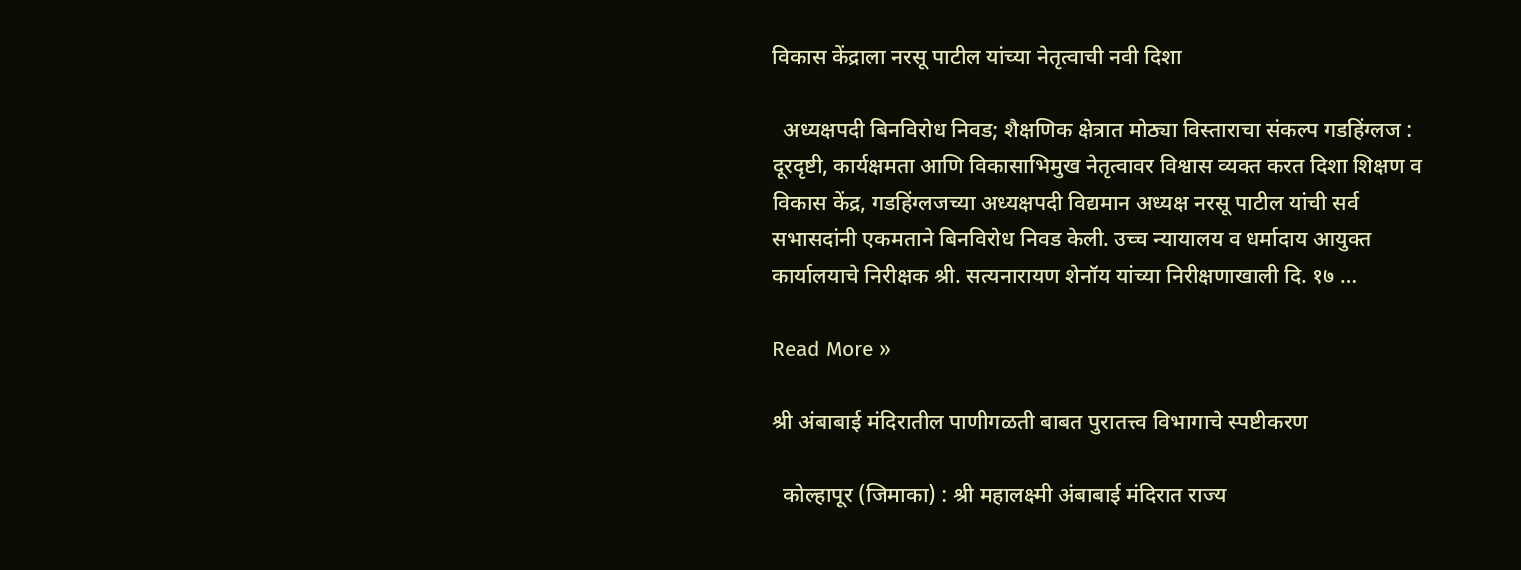विकास केंद्राला नरसू पाटील यांच्या नेतृत्वाची नवी दिशा

  अध्यक्षपदी बिनविरोध निवड; शैक्षणिक क्षेत्रात मोठ्या विस्ताराचा संकल्प गडहिंग्लज : दूरदृष्टी, कार्यक्षमता आणि विकासाभिमुख नेतृत्वावर विश्वास व्यक्त करत दिशा शिक्षण व विकास केंद्र, गडहिंग्लजच्या अध्यक्षपदी विद्यमान अध्यक्ष नरसू पाटील यांची सर्व सभासदांनी एकमताने बिनविरोध निवड केली. उच्च न्यायालय व धर्मादाय आयुक्त कार्यालयाचे निरीक्षक श्री. सत्यनारायण शेनॉय यांच्या निरीक्षणाखाली दि. १७ …

Read More »

श्री अंबाबाई मंदिरातील पाणीगळती बाबत पुरातत्त्व विभागाचे स्पष्टीकरण

  कोल्हापूर (जिमाका) : श्री महालक्ष्मी अंबाबाई मंदिरात राज्य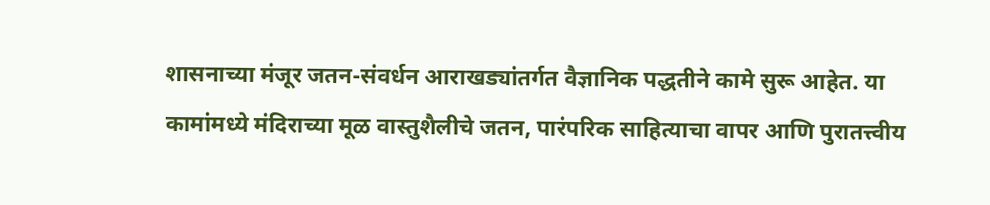शासनाच्या मंजूर जतन-संवर्धन आराखड्यांतर्गत वैज्ञानिक पद्धतीने कामे सुरू आहेत. या कामांमध्ये मंदिराच्या मूळ वास्तुशैलीचे जतन, पारंपरिक साहित्याचा वापर आणि पुरातत्त्वीय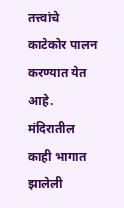तत्त्वांचे काटेकोर पालन करण्यात येत आहे. मंदिरातील काही भागात झालेली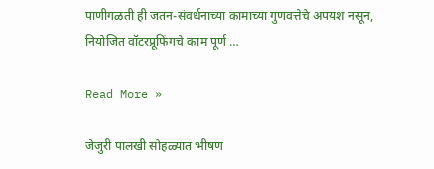पाणीगळती ही जतन-संवर्धनाच्या कामाच्या गुणवत्तेचे अपयश नसून, नियोजित वॉटरप्रूफिंगचे काम पूर्ण …

Read More »

जेजुरी पालखी सोहळ्यात भीषण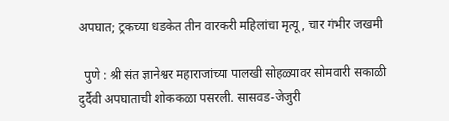अपघात; ट्रकच्या धडकेत तीन वारकरी महिलांचा मृत्यू, चार गंभीर जखमी

  पुणे : श्री संत ज्ञानेश्वर महाराजांच्या पालखी सोहळ्यावर सोमवारी सकाळी दुर्दैवी अपघाताची शोककळा पसरली. सासवड-जेजुरी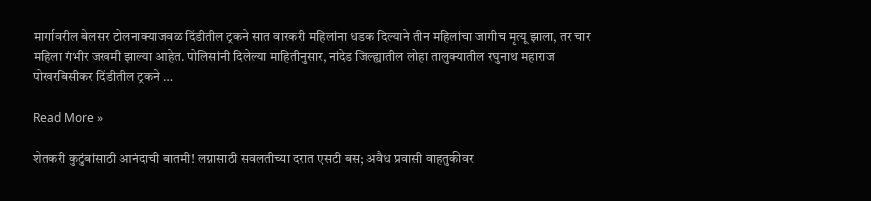मार्गावरील बेलसर टोलनाक्याजवळ दिंडीतील ट्रकने सात वारकरी महिलांना धडक दिल्याने तीन महिलांचा जागीच मृत्यू झाला, तर चार महिला गंभीर जखमी झाल्या आहेत. पोलिसांनी दिलेल्या माहितीनुसार, नांदेड जिल्ह्यातील लोहा तालुक्यातील रघुनाथ महाराज पोखरबिसीकर दिंडीतील ट्रकने …

Read More »

शेतकरी कुटुंबांसाठी आनंदाची बातमी! लग्नासाठी सवलतीच्या दरात एसटी बस; अवैध प्रवासी वाहतुकीवर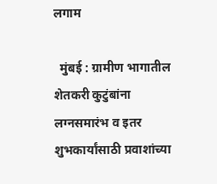लगाम

  मुंबई : ग्रामीण भागातील शेतकरी कुटुंबांना लग्नसमारंभ व इतर शुभकार्यांसाठी प्रवाशांच्या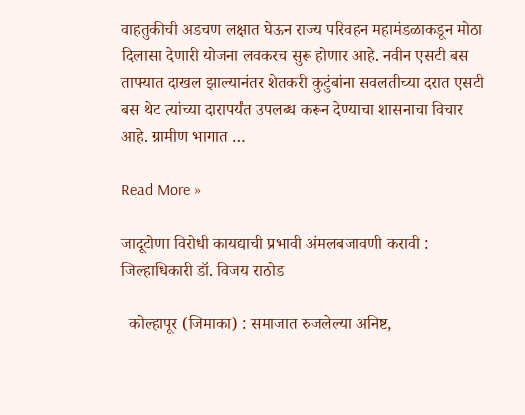वाहतुकीची अडचण लक्षात घेऊन राज्य परिवहन महामंडळाकडून मोठा दिलासा देणारी योजना लवकरच सुरू होणार आहे. नवीन एसटी बस ताफ्यात दाखल झाल्यानंतर शेतकरी कुटुंबांना सवलतीच्या दरात एसटी बस थेट त्यांच्या दारापर्यंत उपलब्ध करून देण्याचा शासनाचा विचार आहे. ग्रामीण भागात …

Read More »

जादूटोणा विरोधी कायद्याची प्रभावी अंमलबजावणी करावी : जिल्हाधिकारी डॉ. विजय राठोड

  कोल्हापूर (जिमाका) : समाजात रुजलेल्या अनिष्ट,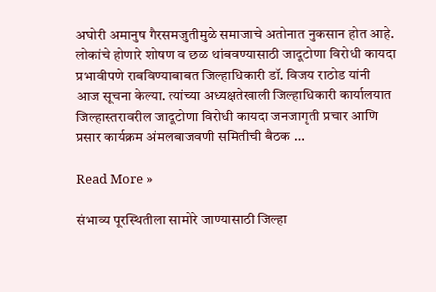अघोरी अमानुष गैरसमजुतीमुळे समाजाचे अतोनात नुकसान होत आहे. लोकांचे होणारे शोषण व छळ थांबवण्यासाठी जादूटोणा विरोधी कायदा प्रभावीपणे राबविण्याबाबत जिल्हाधिकारी डॉ. विजय राठोड यांनी आज सूचना केल्या. त्यांच्या अध्यक्षतेखाली जिल्हाधिकारी कार्यालयात जिल्हास्तरावरील जादूटोणा विरोधी कायदा जनजागृती प्रचार आणि प्रसार कार्यक्रम अंमलबाजवणी समितीची बैठक …

Read More »

संभाव्य पूरस्थितीला सामोरे जाण्यासाठी जिल्हा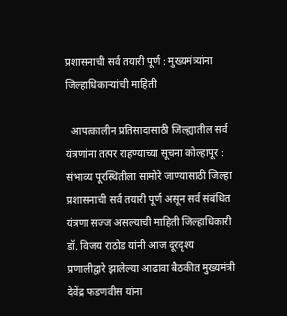प्रशासनाची सर्व तयारी पूर्ण : मुख्यमंत्र्यांना जिल्हाधिकाऱ्यांची माहिती

  आपत्कालीन प्रतिसादासाठी जिल्ह्यातील सर्व यंत्रणांना तत्पर राहण्याच्या सूचना कोल्हापूर : संभाव्य पूरस्थितीला सामोरे जाण्यासाठी जिल्हा प्रशासनाची सर्व तयारी पूर्ण असून सर्व संबंधित यंत्रणा सज्ज असल्याची माहिती जिल्हाधिकारी डॉ. विजय राठोड यांनी आज दूरदृश्य प्रणालीद्वारे झालेल्या आढावा बैठकीत मुख्यमंत्री देवेंद्र फडणवीस यांना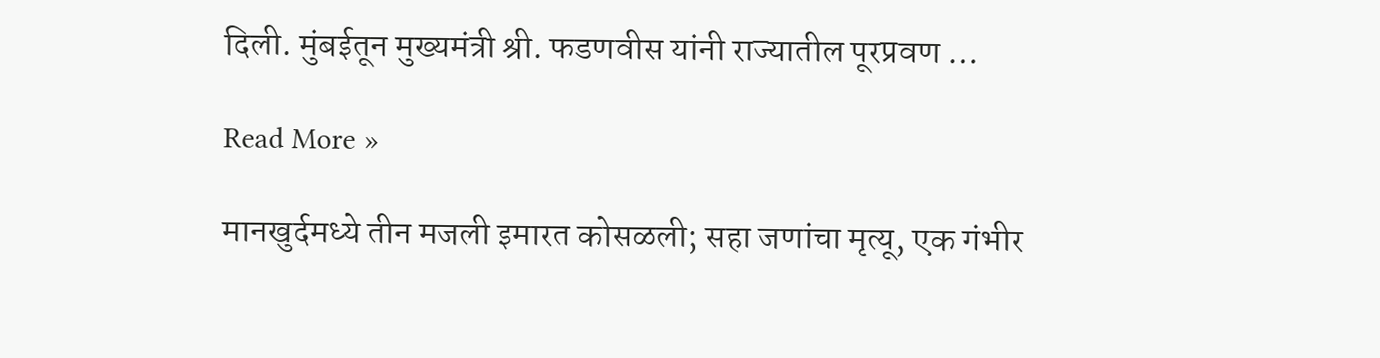दिली. मुंबईतून मुख्यमंत्री श्री. फडणवीस यांनी राज्यातील पूरप्रवण …

Read More »

मानखुर्दमध्ये तीन मजली इमारत कोसळली; सहा जणांचा मृत्यू, एक गंभीर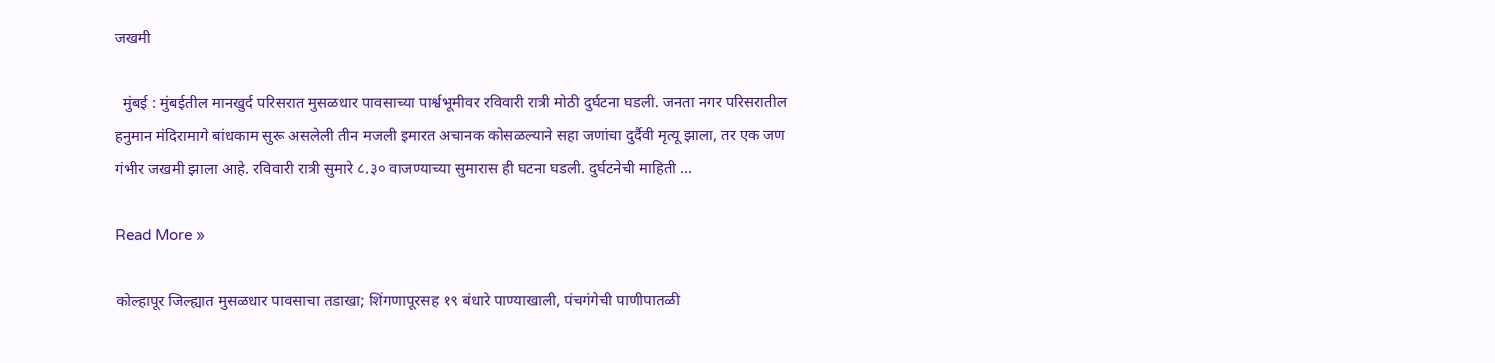जखमी

  मुंबई : मुंबईतील मानखुर्द परिसरात मुसळधार पावसाच्या पार्श्वभूमीवर रविवारी रात्री मोठी दुर्घटना घडली. जनता नगर परिसरातील हनुमान मंदिरामागे बांधकाम सुरू असलेली तीन मजली इमारत अचानक कोसळल्याने सहा जणांचा दुर्दैवी मृत्यू झाला, तर एक जण गंभीर जखमी झाला आहे. रविवारी रात्री सुमारे ८.३० वाजण्याच्या सुमारास ही घटना घडली. दुर्घटनेची माहिती …

Read More »

कोल्हापूर जिल्ह्यात मुसळधार पावसाचा तडाखा; शिंगणापूरसह १९ बंधारे पाण्याखाली, पंचगंगेची पाणीपातळी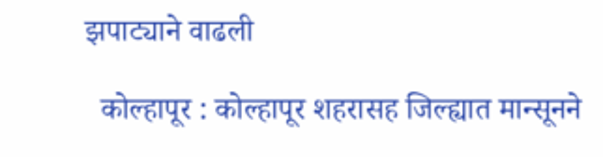झपाट्याने वाढली

  कोल्हापूर : कोल्हापूर शहरासह जिल्ह्यात मान्सूनने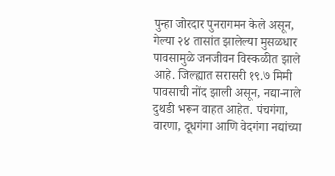पुन्हा जोरदार पुनरागमन केले असून, गेल्या २४ तासांत झालेल्या मुसळधार पावसामुळे जनजीवन विस्कळीत झाले आहे. जिल्ह्यात सरासरी १९.७ मिमी पावसाची नोंद झाली असून, नद्या-नाले दुथडी भरून वाहत आहेत. पंचगंगा, वारणा, दूधगंगा आणि वेदगंगा नद्यांच्या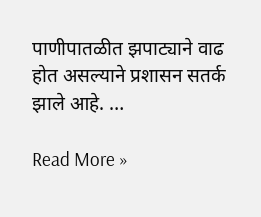पाणीपातळीत झपाट्याने वाढ होत असल्याने प्रशासन सतर्क झाले आहे. …

Read More »